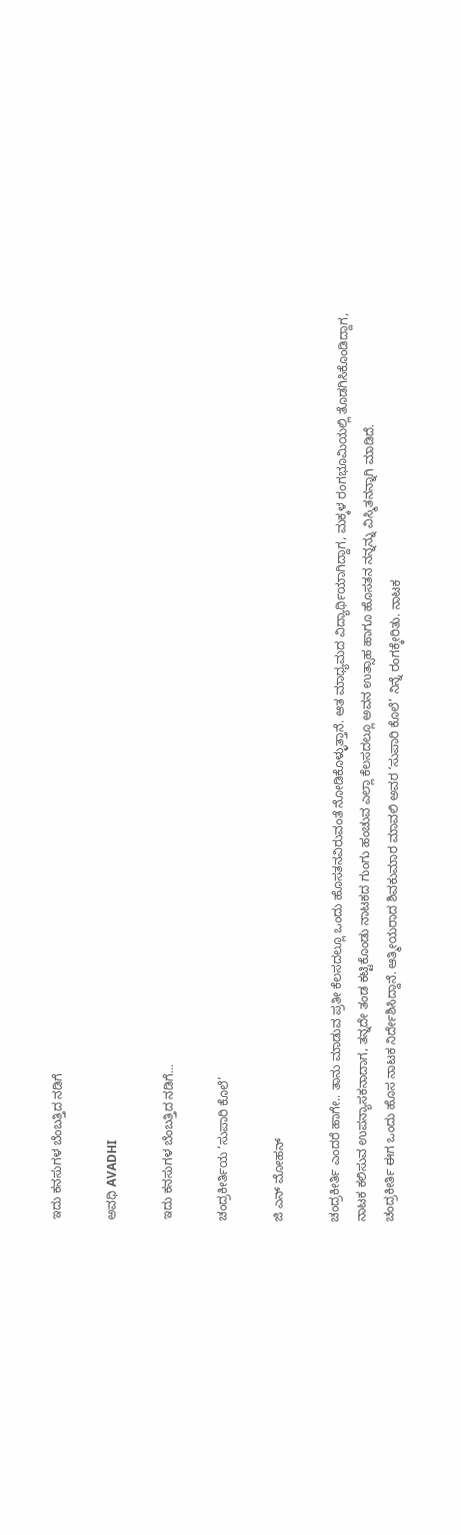ಇದು ಕನಸುಗಳ ಬೆಂಬತ್ತಿದ ನಡಿಗೆ‍

ಅವಧಿ AVADHI

ಇದು ಕನಸುಗಳ ಬೆಂಬತ್ತಿದ ನಡಿಗೆ...

ಚಂದ್ರಕೀರ್ತಿಯ ‘ಸುಪಾರಿ ಕೊಲೆ’

ಜಿ ಎನ್ ಮೋಹನ್

ಚಂದ್ರಕೀರ್ತಿ ಎಂದರೆ ಹಾಗೇ.. ತಾನು ಮಾಡುವ ಪ್ರತೀ ಕೆಲಸದಲ್ಲೂ ಒಂದು ಹೊಸತನವಿರುವಂತೆ ನೋಡಿಕೊಳ್ಳುತ್ತಾನೆ. ಆತ ಮಾಧ್ಯಮದ ವಿದ್ಯಾರ್ಥಿಯಾಗಿದ್ದಾಗ, ಮಕ್ಕಳ ರಂಗಭೂಮಿಯಲ್ಲಿ ತೊಡಗಿಸಿಕೊಂಡಿದ್ದಾಗ, ನಾಟಕ ಕಲಿಸುವ ಉಪನ್ಯಾಸಕನಾದಾಗ, ತನ್ನದೇ ತಂಡ ಕಟ್ಟಿಕೊಂಡು ನಾಟಕದ ಗುಂಗು ಹಂಚುವ ಎಲ್ಲಾ ಕೆಲಸದಲ್ಲೂ ಅವನ ಉತ್ಸಾಹ ಹಾಗೂ ಹೊಸತನ ನನ್ನನ್ನು ವಿಸ್ಮಿತನನ್ನಾಗಿ ಮಾಡಿದೆ.
ಚಂದ್ರಕೀರ್ತಿ ಈಗ ಒಂದು ಹೊಸ ನಾಟಕ ನಿರ್ದೇಶಿಸಿದ್ದಾನೆ. ಆತ್ಮೀಯರಾದ ಶಿವಕುಮಾರ ಮಾವಲಿ ಅವರ ‘ಸುಪಾರಿ ಕೊಲೆ’ ನಿನ್ನೆ ರಂಗಕ್ಕೇರಿತು. ನಾಟಕ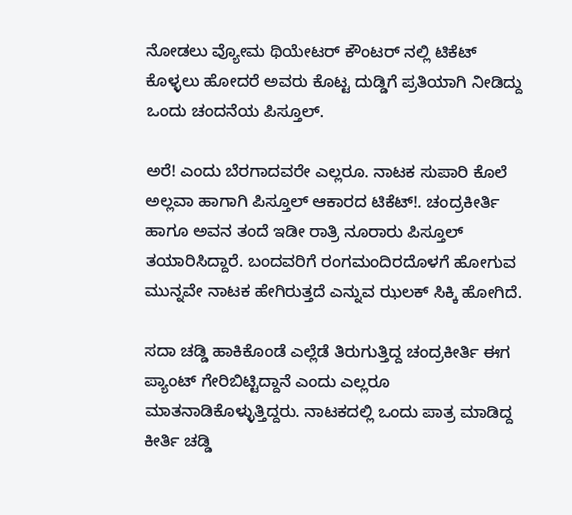ನೋಡಲು ವ್ಯೋಮ ಥಿಯೇಟರ್ ಕೌಂಟರ್ ನಲ್ಲಿ ಟಿಕೆಟ್ ಕೊಳ್ಳಲು ಹೋದರೆ ಅವರು ಕೊಟ್ಟ ದುಡ್ಡಿಗೆ ಪ್ರತಿಯಾಗಿ ನೀಡಿದ್ದು ಒಂದು ಚಂದನೆಯ ಪಿಸ್ತೂಲ್.

ಅರೆ! ಎಂದು ಬೆರಗಾದವರೇ ಎಲ್ಲರೂ. ನಾಟಕ ಸುಪಾರಿ ಕೊಲೆ ಅಲ್ಲವಾ ಹಾಗಾಗಿ ಪಿಸ್ತೂಲ್ ಆಕಾರದ ಟಿಕೆಟ್!. ಚಂದ್ರಕೀರ್ತಿ ಹಾಗೂ ಅವನ ತಂದೆ ಇಡೀ ರಾತ್ರಿ ನೂರಾರು ಪಿಸ್ತೂಲ್ ತಯಾರಿಸಿದ್ದಾರೆ. ಬಂದವರಿಗೆ ರಂಗಮಂದಿರದೊಳಗೆ ಹೋಗುವ ಮುನ್ನವೇ ನಾಟಕ ಹೇಗಿರುತ್ತದೆ ಎನ್ನುವ ಝಲಕ್ ಸಿಕ್ಕಿ ಹೋಗಿದೆ.

ಸದಾ ಚಡ್ಡಿ ಹಾಕಿಕೊಂಡೆ ಎಲ್ಲೆಡೆ ತಿರುಗುತ್ತಿದ್ದ ಚಂದ್ರಕೀರ್ತಿ ಈಗ ಪ್ಯಾಂಟ್ ಗೇರಿಬಿಟ್ಟಿದ್ದಾನೆ ಎಂದು ಎಲ್ಲರೂ ಮಾತನಾಡಿಕೊಳ್ಳುತ್ತಿದ್ದರು. ನಾಟಕದಲ್ಲಿ ಒಂದು ಪಾತ್ರ ಮಾಡಿದ್ದ ಕೀರ್ತಿ ಚಡ್ಡಿ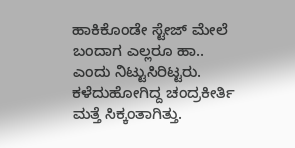ಹಾಕಿಕೊಂಡೇ ಸ್ಟೇಜ್ ಮೇಲೆ ಬಂದಾಗ ಎಲ್ಲರೂ ಹಾ.. ಎಂದು ನಿಟ್ಟುಸಿರಿಟ್ಟರು. ಕಳೆದುಹೋಗಿದ್ದ ಚಂದ್ರಕೀರ್ತಿ ಮತ್ತೆ ಸಿಕ್ಕಂತಾಗಿತ್ತು.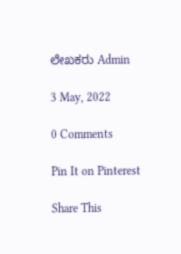ಲೇಖಕರು Admin

3 May, 2022

0 Comments

Pin It on Pinterest

Share This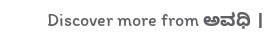Discover more from ಅವಧಿ ।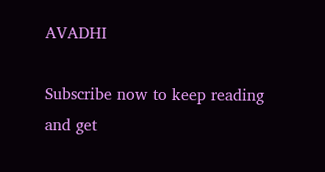AVADHI

Subscribe now to keep reading and get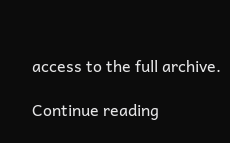access to the full archive.

Continue reading